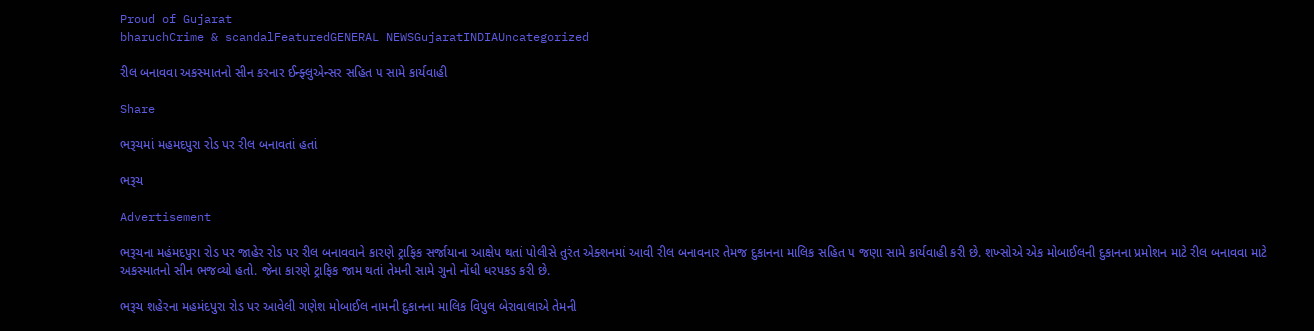Proud of Gujarat
bharuchCrime & scandalFeaturedGENERAL NEWSGujaratINDIAUncategorized

રીલ બનાવવા અકસ્માતનો સીન કરનાર ઈન્ફ્લુએન્સર સહિત ૫ સામે કાર્યવાહી

Share

ભરૂચમાં મહમદપુરા રોડ પર રીલ બનાવતાં હતાં

ભરૂચ

Advertisement

ભરૂચના મહંમદપુરા રોડ પર જાહેર રોડ પર રીલ બનાવવાને કારણે ટ્રાફિક સર્જાયાના આક્ષેપ થતાં પોલીસે તુરંત એક્શનમાં આવી રીલ બનાવનાર તેમજ દુકાનના માલિક સહિત ૫ જણા સામે કાર્યવાહી કરી છે. શખ્સોએ એક મોબાઈલની દુકાનના પ્રમોશન માટે રીલ બનાવવા માટે અકસ્માતનો સીન ભજવ્યો હતો. જેના કારણે ટ્રાફિક જામ થતાં તેમની સામે ગુનો નોંધી ધરપકડ કરી છે.

ભરૂચ શહેરના મહમંદપુરા રોડ પર આવેલી ગણેશ મોબાઈલ નામની દુકાનના માલિક વિપુલ બેરાવાલાએ તેમની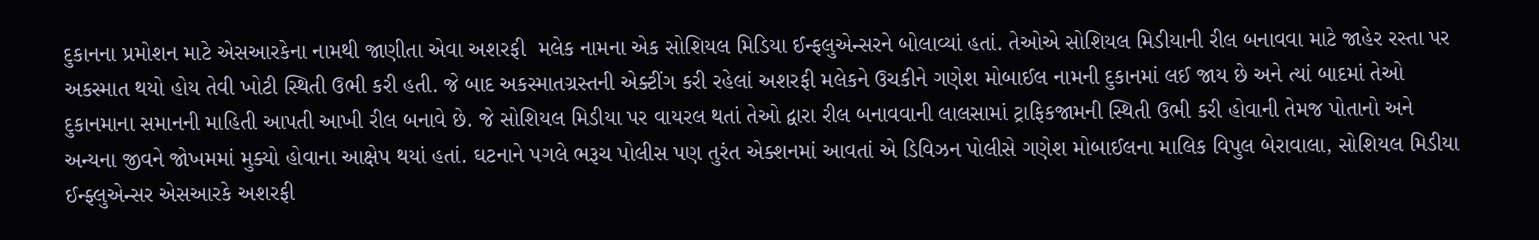દુકાનના પ્રમોશન માટે એસઆરકેના નામથી જાણીતા એવા અશરફી  મલેક નામના એક સોશિયલ મિડિયા ઈન્ફલુએન્સરને બોલાવ્યાં હતાં. તેઓએ સોશિયલ મિડીયાની રીલ બનાવવા માટે જાહેર રસ્તા પર અકસ્માત થયો હોય તેવી ખોટી સ્થિતી ઉભી કરી હતી. જે બાદ અકસ્માતગ્રસ્તની એક્ટીંગ કરી રહેલાં અશરફી મલેકને ઉચકીને ગણેશ મોબાઈલ નામની દુકાનમાં લઈ જાય છે અને ત્યાં બાદમાં તેઓ દુકાનમાના સમાનની માહિતી આપતી આખી રીલ બનાવે છે. જે સોશિયલ મિડીયા પર વાયરલ થતાં તેઓ દ્વારા રીલ બનાવવાની લાલસામાં ટ્રાફિકજામની સ્થિતી ઉભી કરી હોવાની તેમજ પોતાનો અને અન્યના જીવને જોખમમાં મુક્યો હોવાના આક્ષેપ થયાં હતાં. ઘટનાને પગલે ભરૂચ પોલીસ પણ તુરંત એક્શનમાં આવતાં એ ડિવિઝન પોલીસે ગણેશ મોબાઈલના માલિક વિપુલ બેરાવાલા, સોશિયલ મિડીયા ઈન્ફ્લુએન્સર એસઆરકે અશરફી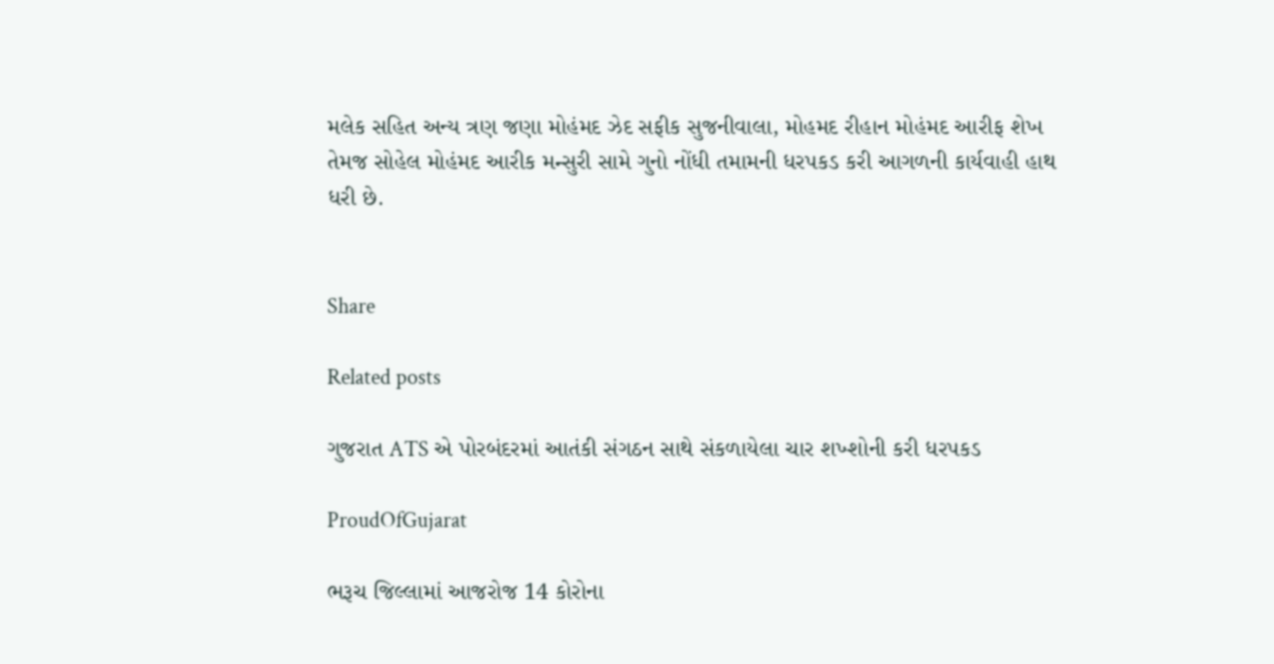મલેક સહિત અન્ય ત્રણ જણા મોહંમદ ઝેદ સફીક સુજનીવાલા, મોહમદ રીહાન મોહંમદ આરીફ શેખ તેમજ સોહેલ મોહંમદ આરીક મન્સુરી સામે ગુનો નોંધી તમામની ધરપકડ કરી આગળની કાર્યવાહી હાથ ધરી છે.


Share

Related posts

ગુજરાત ATS એ પોરબંદરમાં આતંકી સંગઠન સાથે સંકળાયેલા ચાર શખ્શોની કરી ધરપકડ

ProudOfGujarat

ભરૂચ જિલ્લામાં આજરોજ 14 કોરોના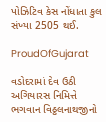પોઝિટિવ કેસ નોંધાતા કુલ સંખ્યા 2505 થઈ.

ProudOfGujarat

વડોદરામાં દેવ ઉઠી અગિયારસ નિમિત્તે ભગવાન વિઠ્ઠલનાથજીનો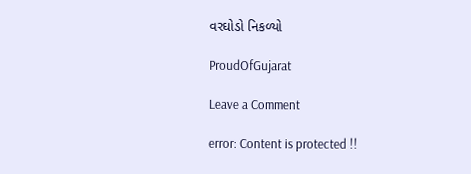વરઘોડો નિકળ્યો

ProudOfGujarat

Leave a Comment

error: Content is protected !!